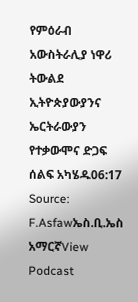የምዕራብ አውስትራሊያ ነዋሪ ትውልደ ኢትዮጵያውያንና ኤርትራውያን የተቃውሞና ድጋፍ ሰልፍ አካሄዱ06:17 Source: F.Asfawኤስ.ቢ.ኤስ አማርኛView Podcast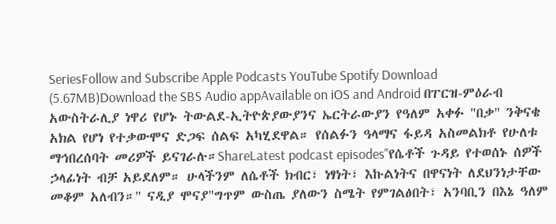SeriesFollow and Subscribe Apple Podcasts YouTube Spotify Download (5.67MB)Download the SBS Audio appAvailable on iOS and Android በፐርዝ-ምዕራብ አውስትራሊያ ነዋሪ የሆኑ ትውልደ-ኢትዮጵያውያንና ኤርትራውያን የዓለም አቀፉ "በቃ" ንቅናቄ አክል የሆነ የተቃውሞና ድጋፍ ሰልፍ አካሂደዋል። የሰልፉን ዓላማና ፋይዳ አስመልክቶ የሁለቱ ማኅበረሰባት መሪዎች ይናገራሉ።ShareLatest podcast episodes"የሴቶች ጉዳይ የተወሰኑ ሰዎች ኃላፊነት ብቻ አይደለም። ሁላችንም ለሴቶች ክብር፣ ነፃነት፣ እኩልነትና በዋናነት ለደህንነታቸው መቆም አለብን።" ናዲያ ሞናያ"ግጥም ውስጤ ያለውን ስሜት የምገልፅበት፣ አንባቢን በእኔ ዓለም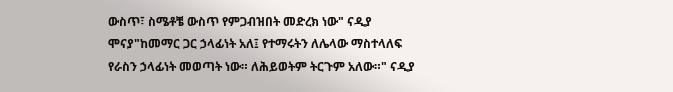ውስጥ፣ ስሜቶቼ ውስጥ የምጋብዝበት መድረክ ነው" ናዲያ ሞናያ"ከመማር ጋር ኃላፊነት አለ፤ የተማሩትን ለሌላው ማስተላለፍ የራስን ኃላፊነት መወጣት ነው። ለሕይወትም ትርጉም አለው።" ናዲያ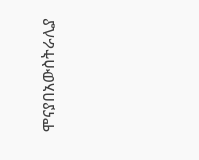ሞናያበአውስትራሊያ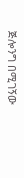ጅሎንግ በሚገኝው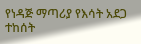የነዳጅ ማጣሪያ የእሳት አደጋ ተከሰት